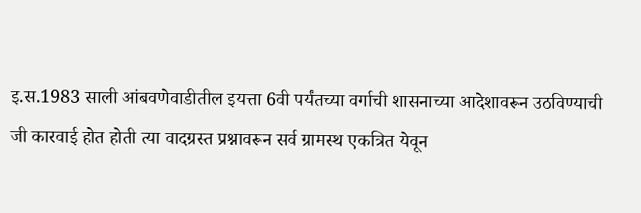इ.स.1983 साली आंबवणेवाडीतील इयत्ता 6वी पर्यंतच्या वर्गाची शासनाच्या आदेशावरून उठविण्याची जी कारवाई होत होती त्या वादग्रस्त प्रश्नावरून सर्व ग्रामस्थ एकत्रित येवून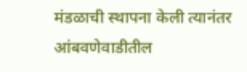मंडळाची स्थापना केली त्यानंतर आंबवणेवाडीतील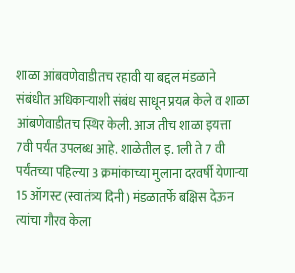शाळा आंबवणेवाडीतच रहावी या बद्दल मंडळाने संबंधीत अधिकाऱ्याशी संबंध साधून प्रयत्न केले व शाळा आंबणेवाडीतच स्थिर केली. आज तीच शाळा इयत्ता 7वी पर्यंत उपलब्ध आहे. शाळेतील इ. 1ली ते 7 वी पर्यंतच्या पहिल्या 3 क्रमांकाच्या मुलाना दरवर्षी येणाऱ्या 15 ऑगस्ट (स्वातंत्र्य दिनी) मंडळातर्फे बक्षिस देऊन त्यांचा गौरव केला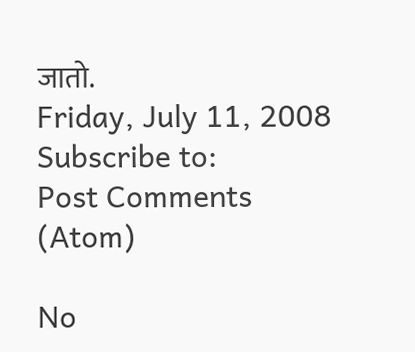जातो.
Friday, July 11, 2008
Subscribe to:
Post Comments (Atom)

No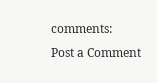comments:
Post a Comment